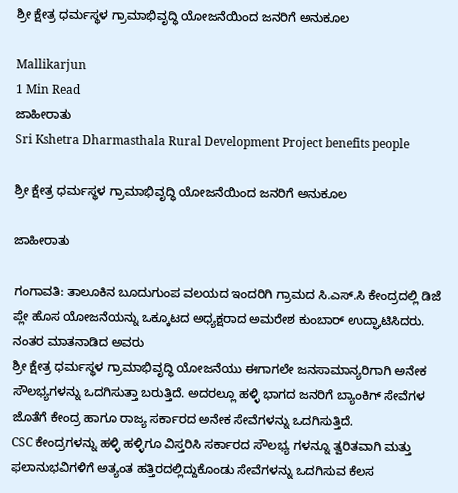ಶ್ರೀ ಕ್ಷೇತ್ರ ಧರ್ಮಸ್ಥಳ ಗ್ರಾಮಾಭಿವೃದ್ಧಿ ಯೋಜನೆಯಿಂದ ಜನರಿಗೆ ಅನುಕೂಲ

Mallikarjun
1 Min Read
ಜಾಹೀರಾತು
Sri Kshetra Dharmasthala Rural Development Project benefits people

ಶ್ರೀ ಕ್ಷೇತ್ರ ಧರ್ಮಸ್ಥಳ ಗ್ರಾಮಾಭಿವೃದ್ಧಿ ಯೋಜನೆಯಿಂದ ಜನರಿಗೆ ಅನುಕೂಲ

ಜಾಹೀರಾತು

ಗಂಗಾವತಿ: ತಾಲೂಕಿನ ಬೂದುಗುಂಪ ವಲಯದ ಇಂದರಿಗಿ ಗ್ರಾಮದ ಸಿ.ಎಸ್.ಸಿ ಕೇಂದ್ರದಲ್ಲಿ ಡಿಜೆ ಪ್ಲೇ ಹೊಸ ಯೋಜನೆಯನ್ನು ಒಕ್ಕೂಟದ ಅಧ್ಯಕ್ಷರಾದ ಅಮರೇಶ ಕುಂಬಾರ್ ಉದ್ಘಾಟಿಸಿದರು. ನಂತರ ಮಾತನಾಡಿದ ಅವರು
ಶ್ರೀ ಕ್ಷೇತ್ರ ಧರ್ಮಸ್ಥಳ ಗ್ರಾಮಾಭಿವೃದ್ಧಿ ಯೋಜನೆಯು ಈಗಾಗಲೇ ಜನಸಾಮಾನ್ಯರಿಗಾಗಿ ಅನೇಕ ಸೌಲಭ್ಯಗಳನ್ನು ಒದಗಿಸುತ್ತಾ ಬರುತ್ತಿದೆ. ಅದರಲ್ಲೂ ಹಳ್ಳಿ ಭಾಗದ ಜನರಿಗೆ ಬ್ಯಾಂಕಿಗ್ ಸೇವೆಗಳ ಜೊತೆಗೆ ಕೇಂದ್ರ ಹಾಗೂ ರಾಜ್ಯ ಸರ್ಕಾರದ ಅನೇಕ ಸೇವೆಗಳನ್ನು ಒದಗಿಸುತ್ತಿದೆ.
CSC ಕೇಂದ್ರಗಳನ್ನು ಹಳ್ಳಿ ಹಳ್ಳಿಗೂ ವಿಸ್ತರಿಸಿ ಸರ್ಕಾರದ ಸೌಲಭ್ಯ ಗಳನ್ನೂ ತ್ವರಿತವಾಗಿ ಮತ್ತು ಫಲಾನುಭವಿಗಳಿಗೆ ಅತ್ಯಂತ ಹತ್ತಿರದಲ್ಲಿದ್ದುಕೊಂಡು ಸೇವೆಗಳನ್ನು ಒದಗಿಸುವ ಕೆಲಸ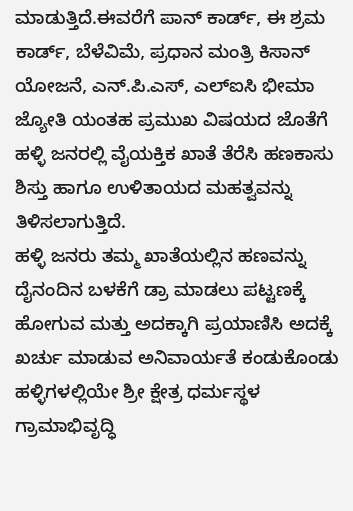ಮಾಡುತ್ತಿದೆ.ಈವರೆಗೆ ಪಾನ್ ಕಾರ್ಡ್, ಈ ಶ್ರಮ ಕಾರ್ಡ್, ಬೆಳೆವಿಮೆ, ಪ್ರಧಾನ ಮಂತ್ರಿ ಕಿಸಾನ್ ಯೋಜನೆ, ಎನ್.ಪಿ.ಎಸ್, ಎಲ್ಐಸಿ ಭೀಮಾ ಜ್ಯೋತಿ ಯಂತಹ ಪ್ರಮುಖ ವಿಷಯದ ಜೊತೆಗೆ ಹಳ್ಳಿ ಜನರಲ್ಲಿ ವೈಯಕ್ತಿಕ ಖಾತೆ ತೆರೆಸಿ ಹಣಕಾಸು ಶಿಸ್ತು ಹಾಗೂ ಉಳಿತಾಯದ ಮಹತ್ವವನ್ನು ತಿಳಿಸಲಾಗುತ್ತಿದೆ.
ಹಳ್ಳಿ ಜನರು ತಮ್ಮ ಖಾತೆಯಲ್ಲಿನ ಹಣವನ್ನು ದೈನಂದಿನ ಬಳಕೆಗೆ ಡ್ರಾ ಮಾಡಲು ಪಟ್ಟಣಕ್ಕೆ ಹೋಗುವ ಮತ್ತು ಅದಕ್ಕಾಗಿ ಪ್ರಯಾಣಿಸಿ ಅದಕ್ಕೆ ಖರ್ಚು ಮಾಡುವ ಅನಿವಾರ್ಯತೆ ಕಂಡುಕೊಂಡು ಹಳ್ಳಿಗಳಲ್ಲಿಯೇ ಶ್ರೀ ಕ್ಷೇತ್ರ ಧರ್ಮಸ್ಥಳ ಗ್ರಾಮಾಭಿವೃದ್ಧಿ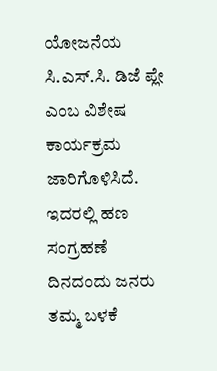ಯೋಜನೆಯ ಸಿ.ಎಸ್.ಸಿ. ಡಿಜೆ ಪ್ಲೇ ಎಂಬ ವಿಶೇಷ ಕಾರ್ಯಕ್ರಮ ಜಾರಿಗೊಳಿಸಿದೆ. ಇದರಲ್ಲಿ ಹಣ ಸಂಗ್ರಹಣೆ ದಿನದಂದು ಜನರು ತಮ್ಮ ಬಳಕೆ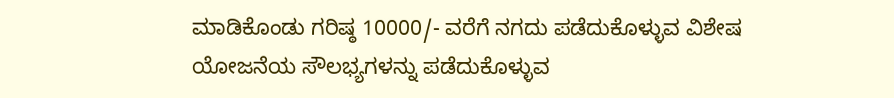ಮಾಡಿಕೊಂಡು ಗರಿಷ್ಠ 10000/- ವರೆಗೆ ನಗದು ಪಡೆದುಕೊಳ್ಳುವ ವಿಶೇಷ
ಯೋಜನೆಯ ಸೌಲಭ್ಯಗಳನ್ನು ಪಡೆದುಕೊಳ್ಳುವ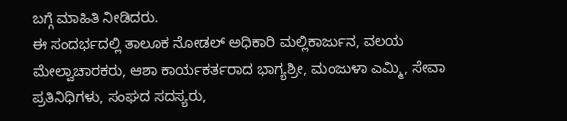ಬಗ್ಗೆ ಮಾಹಿತಿ ನೀಡಿದರು.
ಈ ಸಂದರ್ಭದಲ್ಲಿ ತಾಲೂಕ ನೋಡಲ್ ಅಧಿಕಾರಿ ಮಲ್ಲಿಕಾರ್ಜುನ, ವಲಯ ಮೇಲ್ವಾಚಾರಕರು, ಆಶಾ ಕಾರ್ಯಕರ್ತರಾದ ಭಾಗ್ಯಶ್ರೀ, ಮಂಜುಳಾ ಎಮ್ಮಿ, ಸೇವಾ ಪ್ರತಿನಿಧಿಗಳು, ಸಂಘದ ಸದಸ್ಯರು,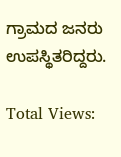ಗ್ರಾಮದ ಜನರು ಉಪಸ್ಥಿತರಿದ್ದರು.

Total Views: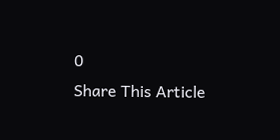0
Share This Article